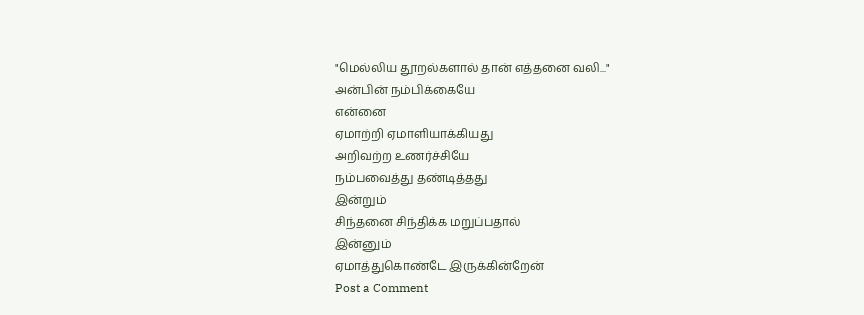"மெல்லிய தூறல்களால் தான் எத்தனை வலி..."
அன்பின் நம்பிக்கையே
என்னை
ஏமாற்றி ஏமாளியாக்கியது
அறிவற்ற உணர்ச்சியே
நம்பவைத்து தண்டித்தது
இன்றும்
சிந்தனை சிந்திக்க மறுப்பதால்
இன்னும்
ஏமாத்துகொண்டே இருக்கின்றேன்
Post a Comment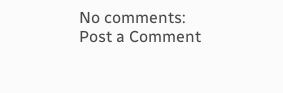No comments:
Post a Comment